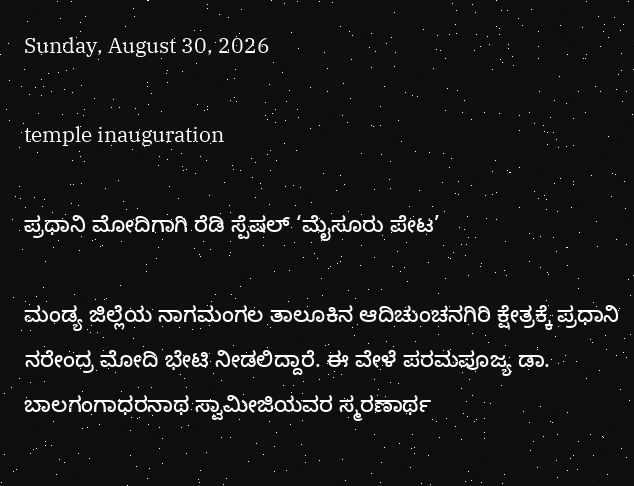Sunday, August 30, 2026

temple inauguration

ಪ್ರಧಾನಿ ಮೋದಿಗಾಗಿ ರೆಡಿ ಸ್ಪೆಷಲ್ ‘ಮೈಸೂರು ಪೇಟ’

ಮಂಡ್ಯ ಜಿಲ್ಲೆಯ ನಾಗಮಂಗಲ ತಾಲೂಕಿನ ಆದಿಚುಂಚನಗಿರಿ ಕ್ಷೇತ್ರಕ್ಕೆ ಪ್ರಧಾನಿ ನರೇಂದ್ರ ಮೋದಿ ಭೇಟಿ ನೀಡಲಿದ್ದಾರೆ. ಈ ವೇಳೆ ಪರಮಪೂಜ್ಯ ಡಾ. ಬಾಲಗಂಗಾಧರನಾಥ ಸ್ವಾಮೀಜಿಯವರ ಸ್ಮರಣಾರ್ಥ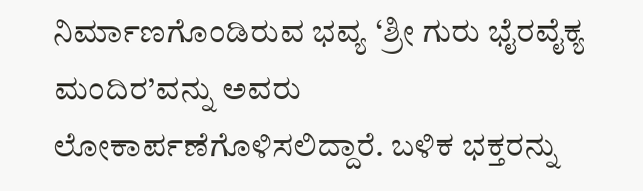ನಿರ್ಮಾಣಗೊಂಡಿರುವ ಭವ್ಯ ‘ಶ್ರೀ ಗುರು ಭೈರವೈಕ್ಯ ಮಂದಿರ’ವನ್ನು ಅವರು ಲೋಕಾರ್ಪಣೆಗೊಳಿಸಲಿದ್ದಾರೆ. ಬಳಿಕ ಭಕ್ತರನ್ನು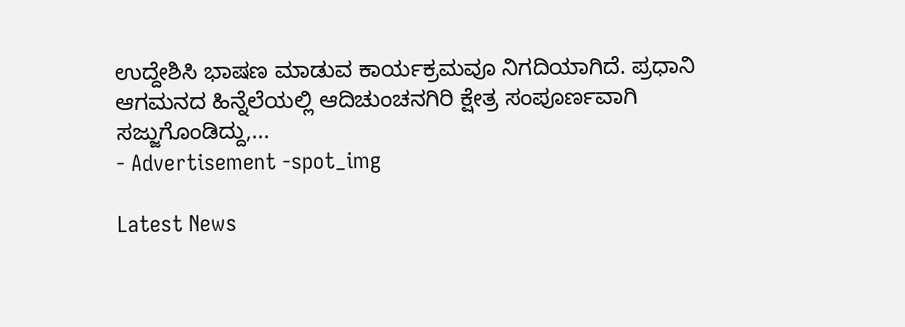ಉದ್ದೇಶಿಸಿ ಭಾಷಣ ಮಾಡುವ ಕಾರ್ಯಕ್ರಮವೂ ನಿಗದಿಯಾಗಿದೆ. ಪ್ರಧಾನಿ ಆಗಮನದ ಹಿನ್ನೆಲೆಯಲ್ಲಿ ಆದಿಚುಂಚನಗಿರಿ ಕ್ಷೇತ್ರ ಸಂಪೂರ್ಣವಾಗಿ ಸಜ್ಜುಗೊಂಡಿದ್ದು,...
- Advertisement -spot_img

Latest News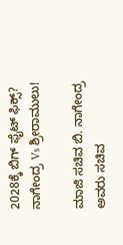2028ಕ್ಕೆ ಬಿಗ್ ಫೈಟ್ ಫಿಕ್ಸ್? ನಾಗೇಂದ್ರ Vs ಶ್ರೀರಾಮುಲು!

ಮಾಜಿ ಸಚಿವ ಬಿ. ನಾಗೇಂದ್ರ ಅವರು ಸಚಿವ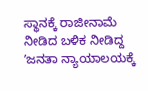ಸ್ಥಾನಕ್ಕೆ ರಾಜೀನಾಮೆ ನೀಡಿದ ಬಳಿಕ ನೀಡಿದ್ದ ʼಜನತಾ ನ್ಯಾಯಾಲಯಕ್ಕೆ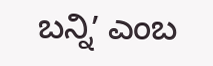ಬನ್ನಿʼ ಎಂಬ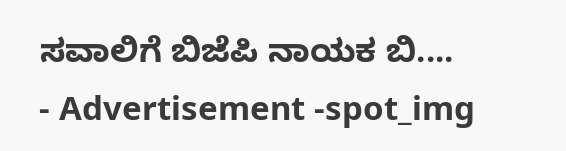ಸವಾಲಿಗೆ ಬಿಜೆಪಿ ನಾಯಕ ಬಿ....
- Advertisement -spot_img